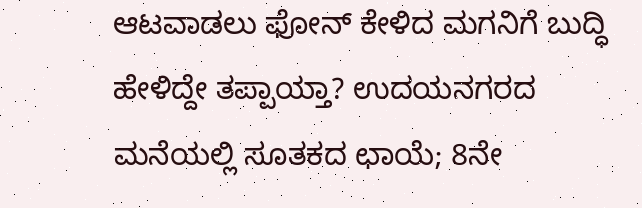ಆಟವಾಡಲು ಫೋನ್ ಕೇಳಿದ ಮಗನಿಗೆ ಬುದ್ಧಿ ಹೇಳಿದ್ದೇ ತಪ್ಪಾಯ್ತಾ? ಉದಯನಗರದ ಮನೆಯಲ್ಲಿ ಸೂತಕದ ಛಾಯೆ; 8ನೇ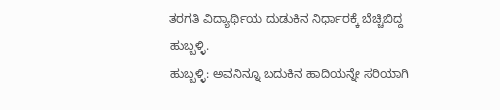ತರಗತಿ ವಿದ್ಯಾರ್ಥಿಯ ದುಡುಕಿನ ನಿರ್ಧಾರಕ್ಕೆ ಬೆಚ್ಚಿಬಿದ್ದ ಹುಬ್ಬಳ್ಳಿ.
ಹುಬ್ಬಳ್ಳಿ: ಅವನಿನ್ನೂ ಬದುಕಿನ ಹಾದಿಯನ್ನೇ ಸರಿಯಾಗಿ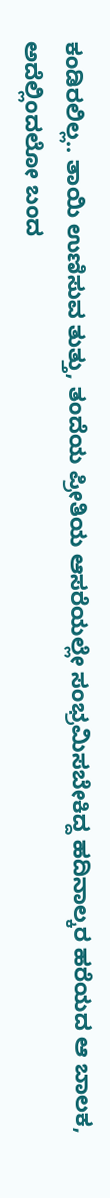ಕಂಡಿರಲಿಲ್ಲ.. ತಾಯಿ ಉಣಿಸುವ ತುತ್ತು, ತಂದೆಯ ಪ್ರೀತಿಯ ಆಸರೆಯಲ್ಲೇ ಸಂಭ್ರಮಿಸಬೇಕಿದ್ದ ಹದಿನಾಲ್ಕರ ಹರೆಯದ ಆ ಬಾಲಕ, ಅದೆಲ್ಲಿಂದಲೋ ಬಂದ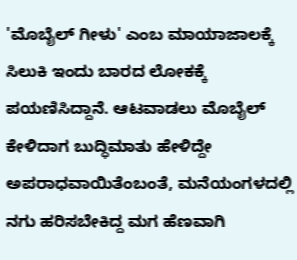'ಮೊಬೈಲ್ ಗೀಳು' ಎಂಬ ಮಾಯಾಜಾಲಕ್ಕೆ ಸಿಲುಕಿ ಇಂದು ಬಾರದ ಲೋಕಕ್ಕೆ ಪಯಣಿಸಿದ್ದಾನೆ. ಆಟವಾಡಲು ಮೊಬೈಲ್ ಕೇಳಿದಾಗ ಬುದ್ಧಿಮಾತು ಹೇಳಿದ್ದೇ ಅಪರಾಧವಾಯಿತೆಂಬಂತೆ, ಮನೆಯಂಗಳದಲ್ಲಿ ನಗು ಹರಿಸಬೇಕಿದ್ದ ಮಗ ಹೆಣವಾಗಿ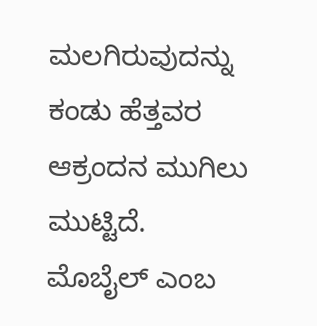ಮಲಗಿರುವುದನ್ನು ಕಂಡು ಹೆತ್ತವರ ಆಕ್ರಂದನ ಮುಗಿಲು ಮುಟ್ಟಿದೆ.
ಮೊಬೈಲ್ ಎಂಬ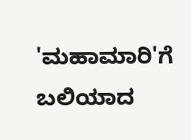'ಮಹಾಮಾರಿ'ಗೆ ಬಲಿಯಾದ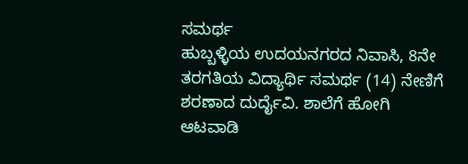ಸಮರ್ಥ
ಹುಬ್ಬಳ್ಳಿಯ ಉದಯನಗರದ ನಿವಾಸಿ, 8ನೇ ತರಗತಿಯ ವಿದ್ಯಾರ್ಥಿ ಸಮರ್ಥ (14) ನೇಣಿಗೆ ಶರಣಾದ ದುರ್ದೈವಿ. ಶಾಲೆಗೆ ಹೋಗಿ ಆಟವಾಡಿ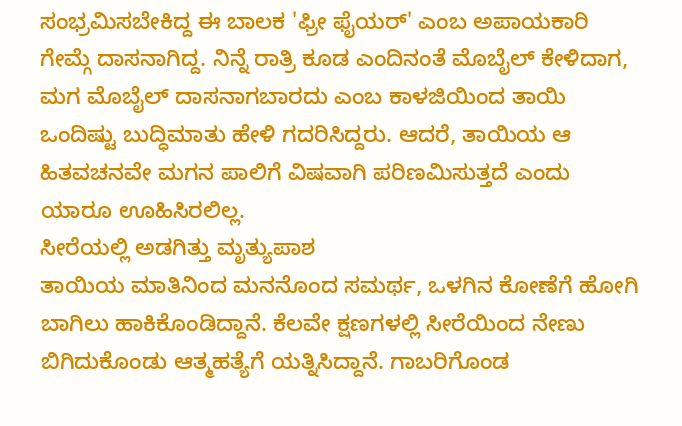ಸಂಭ್ರಮಿಸಬೇಕಿದ್ದ ಈ ಬಾಲಕ 'ಫ್ರೀ ಫೈಯರ್' ಎಂಬ ಅಪಾಯಕಾರಿ ಗೇಮ್ಗೆ ದಾಸನಾಗಿದ್ದ. ನಿನ್ನೆ ರಾತ್ರಿ ಕೂಡ ಎಂದಿನಂತೆ ಮೊಬೈಲ್ ಕೇಳಿದಾಗ, ಮಗ ಮೊಬೈಲ್ ದಾಸನಾಗಬಾರದು ಎಂಬ ಕಾಳಜಿಯಿಂದ ತಾಯಿ ಒಂದಿಷ್ಟು ಬುದ್ಧಿಮಾತು ಹೇಳಿ ಗದರಿಸಿದ್ದರು. ಆದರೆ, ತಾಯಿಯ ಆ ಹಿತವಚನವೇ ಮಗನ ಪಾಲಿಗೆ ವಿಷವಾಗಿ ಪರಿಣಮಿಸುತ್ತದೆ ಎಂದು ಯಾರೂ ಊಹಿಸಿರಲಿಲ್ಲ.
ಸೀರೆಯಲ್ಲಿ ಅಡಗಿತ್ತು ಮೃತ್ಯುಪಾಶ
ತಾಯಿಯ ಮಾತಿನಿಂದ ಮನನೊಂದ ಸಮರ್ಥ, ಒಳಗಿನ ಕೋಣೆಗೆ ಹೋಗಿ ಬಾಗಿಲು ಹಾಕಿಕೊಂಡಿದ್ದಾನೆ. ಕೆಲವೇ ಕ್ಷಣಗಳಲ್ಲಿ ಸೀರೆಯಿಂದ ನೇಣು ಬಿಗಿದುಕೊಂಡು ಆತ್ಮಹತ್ಯೆಗೆ ಯತ್ನಿಸಿದ್ದಾನೆ. ಗಾಬರಿಗೊಂಡ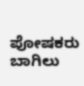ಪೋಷಕರು ಬಾಗಿಲು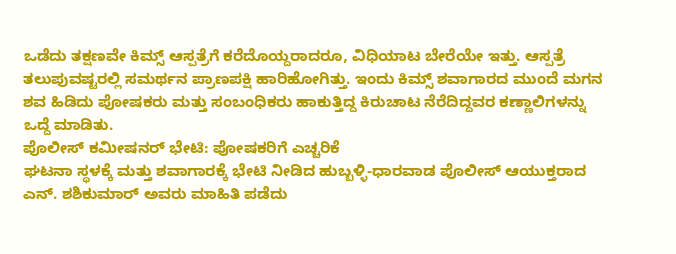ಒಡೆದು ತಕ್ಷಣವೇ ಕಿಮ್ಸ್ ಆಸ್ಪತ್ರೆಗೆ ಕರೆದೊಯ್ದರಾದರೂ, ವಿಧಿಯಾಟ ಬೇರೆಯೇ ಇತ್ತು. ಆಸ್ಪತ್ರೆ ತಲುಪುವಷ್ಟರಲ್ಲಿ ಸಮರ್ಥನ ಪ್ರಾಣಪಕ್ಷಿ ಹಾರಿಹೋಗಿತ್ತು. ಇಂದು ಕಿಮ್ಸ್ ಶವಾಗಾರದ ಮುಂದೆ ಮಗನ ಶವ ಹಿಡಿದು ಪೋಷಕರು ಮತ್ತು ಸಂಬಂಧಿಕರು ಹಾಕುತ್ತಿದ್ದ ಕಿರುಚಾಟ ನೆರೆದಿದ್ದವರ ಕಣ್ಣಾಲಿಗಳನ್ನು ಒದ್ದೆ ಮಾಡಿತು.
ಪೊಲೀಸ್ ಕಮೀಷನರ್ ಭೇಟಿ: ಪೋಷಕರಿಗೆ ಎಚ್ಚರಿಕೆ
ಘಟನಾ ಸ್ಥಳಕ್ಕೆ ಮತ್ತು ಶವಾಗಾರಕ್ಕೆ ಭೇಟಿ ನೀಡಿದ ಹುಬ್ಬಳ್ಳಿ-ಧಾರವಾಡ ಪೊಲೀಸ್ ಆಯುಕ್ತರಾದ ಎನ್. ಶಶಿಕುಮಾರ್ ಅವರು ಮಾಹಿತಿ ಪಡೆದು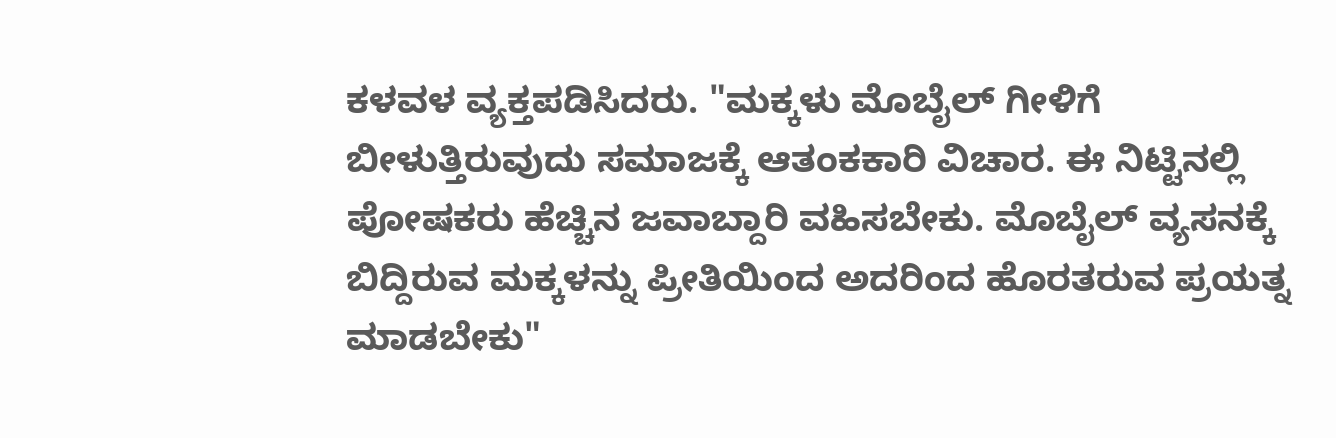ಕಳವಳ ವ್ಯಕ್ತಪಡಿಸಿದರು. "ಮಕ್ಕಳು ಮೊಬೈಲ್ ಗೀಳಿಗೆ ಬೀಳುತ್ತಿರುವುದು ಸಮಾಜಕ್ಕೆ ಆತಂಕಕಾರಿ ವಿಚಾರ. ಈ ನಿಟ್ಟಿನಲ್ಲಿ ಪೋಷಕರು ಹೆಚ್ಚಿನ ಜವಾಬ್ದಾರಿ ವಹಿಸಬೇಕು. ಮೊಬೈಲ್ ವ್ಯಸನಕ್ಕೆ ಬಿದ್ದಿರುವ ಮಕ್ಕಳನ್ನು ಪ್ರೀತಿಯಿಂದ ಅದರಿಂದ ಹೊರತರುವ ಪ್ರಯತ್ನ ಮಾಡಬೇಕು"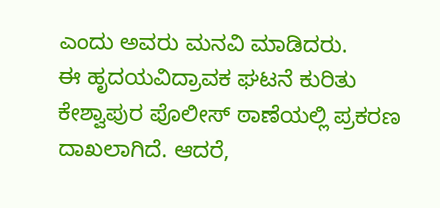ಎಂದು ಅವರು ಮನವಿ ಮಾಡಿದರು.
ಈ ಹೃದಯವಿದ್ರಾವಕ ಘಟನೆ ಕುರಿತು ಕೇಶ್ವಾಪುರ ಪೊಲೀಸ್ ಠಾಣೆಯಲ್ಲಿ ಪ್ರಕರಣ ದಾಖಲಾಗಿದೆ. ಆದರೆ,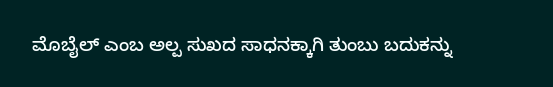ಮೊಬೈಲ್ ಎಂಬ ಅಲ್ಪ ಸುಖದ ಸಾಧನಕ್ಕಾಗಿ ತುಂಬು ಬದುಕನ್ನು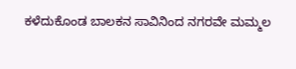ಕಳೆದುಕೊಂಡ ಬಾಲಕನ ಸಾವಿನಿಂದ ನಗರವೇ ಮಮ್ಮಲ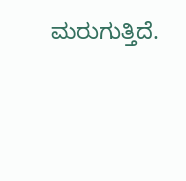ಮರುಗುತ್ತಿದೆ.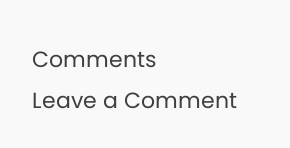Comments
Leave a Comment